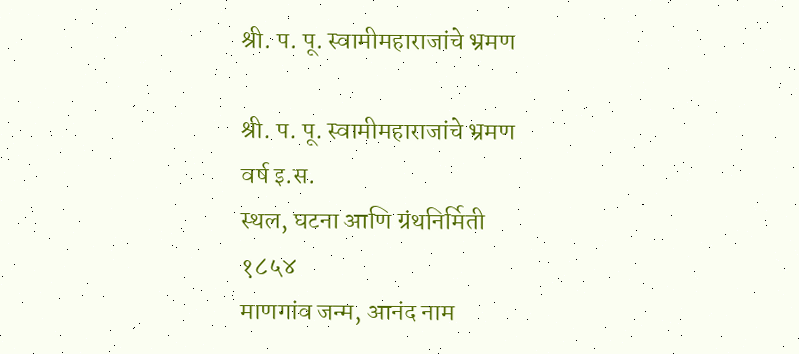श्री. प. पू. स्वामीमहाराजांचे भ्रमण

श्री. प. पू. स्वामीमहाराजांचे भ्रमण
वर्ष इ.स.
स्थल, घटना आणि ग्रंथनिर्मिती
१८५४
माणगांव जन्म, आनंद नाम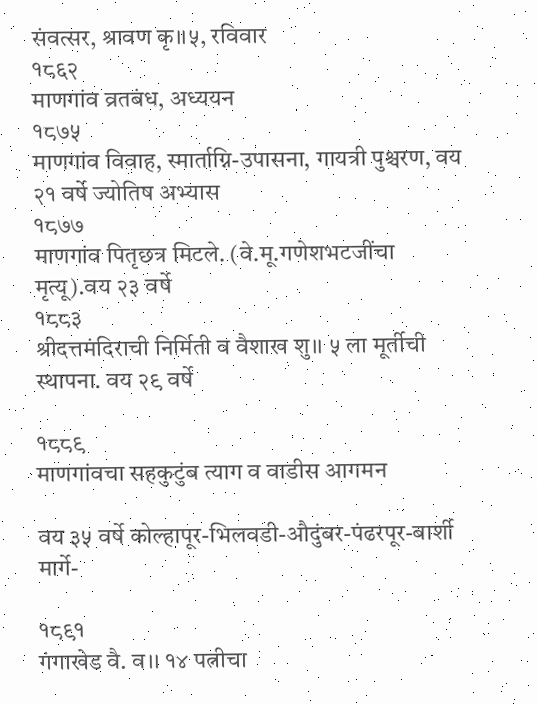संवत्सर, श्रावण कृ।।५, रविवार
१८६२
माणगांव व्रतबंध, अध्ययन
१८७५
माणगांव विवाह, स्मार्ताग्नि-उपासना, गायत्री पुश्चरण, वय २१ वर्षे ज्योतिष अभ्यास
१८७७
माणगांव पितृछत्र मिटले. (वे.मू.गणेशभटजींचा मृत्यू).वय २३ वर्षे
१८८३
श्रीदत्तमंदिराची निर्मिती व वैशाख शु।। ५ ला मूर्तीची स्थापना. वय २९ वर्षे

१८८९
माणगांवचा सहकुटुंब त्याग व वाडीस आगमन

वय ३५ वर्षे कोल्हापूर-भिलवडी-औदुंबर-पंढरपूर-बार्शी मार्गे-

१८९१
गंगाखेड वै. व।। १४ पत्नीचा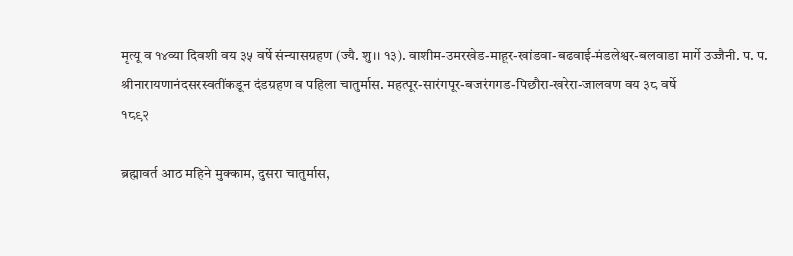मृत्यू व १४व्या दिवशी वय ३५ वर्षे संन्यासग्रहण (ज्यै. शु।। १३). वाशीम-उमरखेड-माहूर-खांडवा-बढवाई-मंडलेश्वर-बलवाडा मार्गे उज्जैनी. प. प. श्रीनारायणानंदसरस्वतींकडून दंडग्रहण व पहिला चातुर्मास. महत्पूर-सारंगपूर-बजरंगगड-पिछौरा-खरेरा-जालवण वय ३८ वर्षे
१८९२

ब्रह्मावर्त आठ महिने मुक्काम, दुसरा चातुर्मास,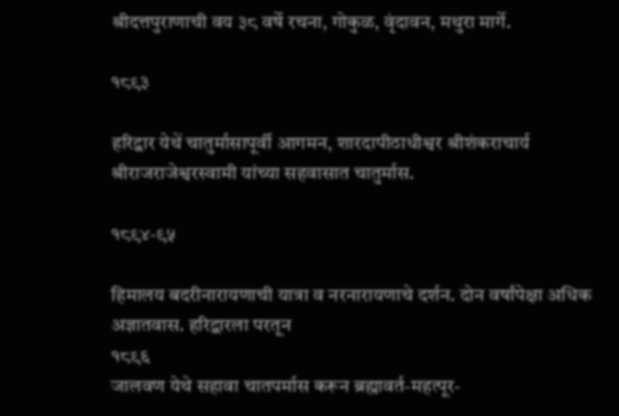श्रीदत्तपुराणाची वय ३८ वर्षे रचना, गोकुळ, वृंदावन, मथुरा मार्गे.

१८९३

हरिद्वार येथें चातुर्मासापूर्वी आगमन, शारदापीठाधीश्वर श्रीशंकराचार्य श्रीराजराजेश्वरस्वामी यांच्या सहवासात चातुर्मास.

१८९४-९५

हिमालय बदरीनारायणाची यात्रा व नरनारायणाचे दर्शन. दोन वर्षांपेक्षा अधिक अज्ञातवास. हरिद्वारला परतून
१८९६
जालवण येथे सहावा चातपर्मास करून ब्रह्मावर्त-महत्पूर-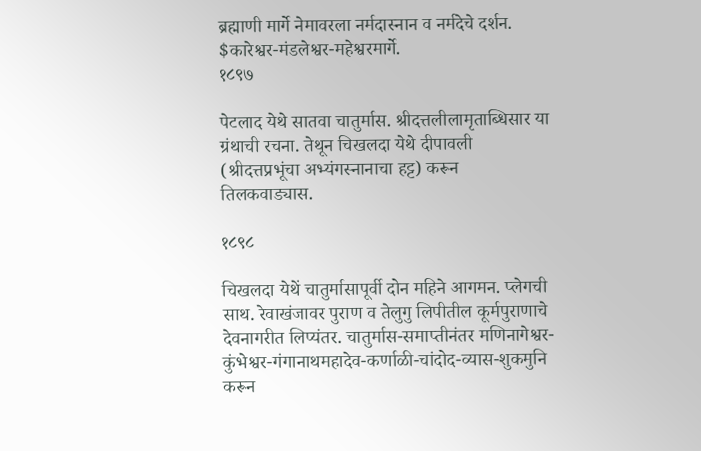ब्रह्माणी मार्गे नेमावरला नर्मदास्नान व नर्मदेचे दर्शन. $कारेश्वर-मंडलेश्वर-महेश्वरमार्गे.
१८९७

पेटलाद येथे सातवा चातुर्मास. श्रीदत्तलीलामृताब्धिसार या ग्रंथाची रचना. तेथून चिखलदा येथे दीपावली (श्रीदत्तप्रभूंचा अभ्यंगस्नानाचा हट्ट) करून तिलकवाड्यास.

१८९८

चिखलदा येथें चातुर्मासापूर्वी दोन महिने आगमन. प्लेगची साथ. रेवाखंजावर पुराण व तेलुगु लिपीतील कूर्मपुराणाचे देवनागरीत लिप्यंतर. चातुर्मास-समाप्तीनंतर मणिनागेश्वर-कुंभेश्वर-गंगानाथमहादेव-कर्णाळी-चांदोद-व्यास-शुकमुनि करून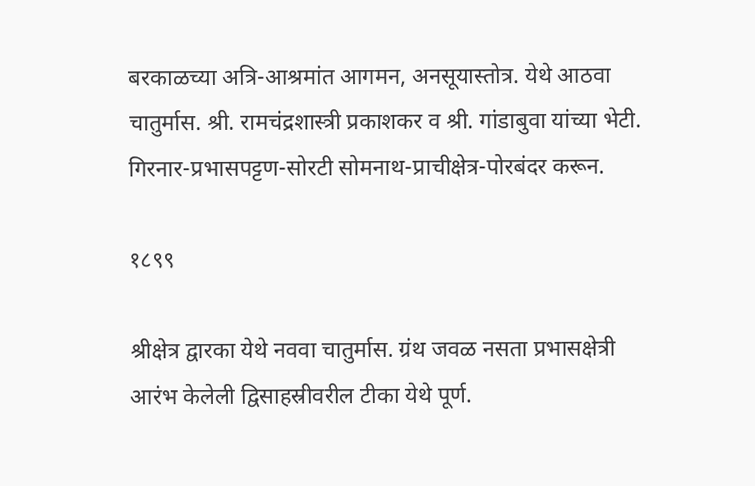बरकाळच्या अत्रि-आश्रमांत आगमन, अनसूयास्तोत्र. येथे आठवा चातुर्मास. श्री. रामचंद्रशास्त्री प्रकाशकर व श्री. गांडाबुवा यांच्या भेटी. गिरनार-प्रभासपट्टण-सोरटी सोमनाथ-प्राचीक्षेत्र-पोरबंदर करून.

१८९९

श्रीक्षेत्र द्वारका येथे नववा चातुर्मास. ग्रंथ जवळ नसता प्रभासक्षेत्री आरंभ केलेली द्विसाहस्रीवरील टीका येथे पूर्ण.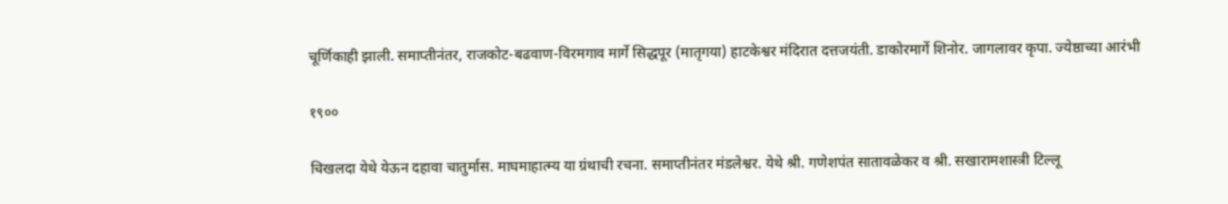चूर्णिकाही झाली. समाप्तीनंतर, राजकोट-बढवाण-विरमगाव मार्गे सिद्धपूर (मातृगया) हाटकेश्वर मंदिरात दत्तजयंती. डाकोरमार्गे शिनोर. जागलावर कृपा. ज्येष्ठाच्या आरंभी

१९००

चिखलदा येथे येऊन दहावा चातुर्मास. माघमाहात्म्य या ग्रंथाची रचना. समाप्तीनंतर मंडलेश्वर. येथे श्री. गणेशपंत सातावळेकर व श्री. सखारामशास्त्री टिल्लू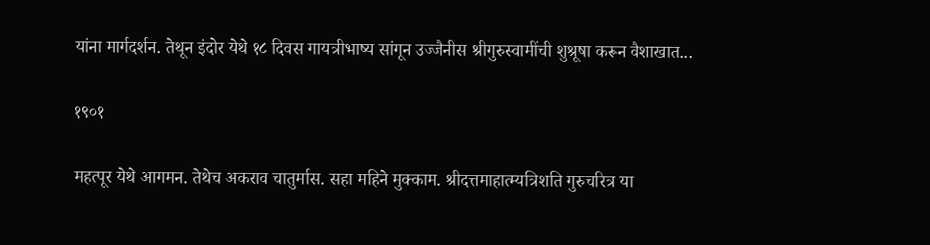यांना मार्गदर्शन. तेथून इंदोर येथे १८ दिवस गायत्रीभाष्य सांगून उज्जैनीस श्रीगुरुस्वामींची शुश्रूषा करून वैशाखात...

१९०१

महत्पूर येथे आगमन. तेथेच अकराव चातुर्मास. सहा महिने मुक्काम. श्रीदत्तमाहात्म्यत्रिशति गुरुचरित्र या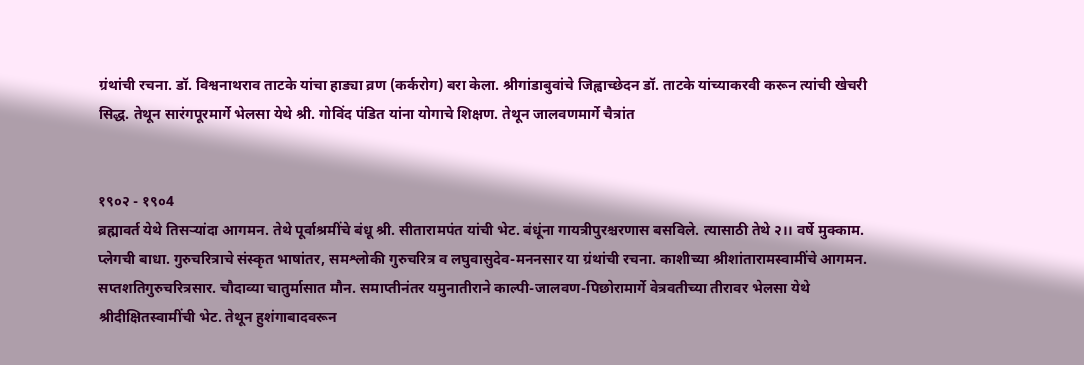ग्रंथांची रचना. डॉ. विश्वनाथराव ताटके यांचा हाड्या व्रण (कर्करोग) बरा केला. श्रीगांडाबुवांचे जिह्वाच्छेदन डॉ. ताटके यांच्याकरवी करून त्यांची खेचरी सिद्ध. तेथून सारंगपूरमार्गे भेलसा येथे श्री. गोविंद पंडित यांना योगाचे शिक्षण. तेथून जालवणमार्गे चैत्रांत


१९०२ - १९०4
ब्रह्मावर्त येथे तिसऱ्यांदा आगमन. तेथे पूर्वाश्रमींचे बंधू श्री. सीतारामपंत यांची भेट. बंधूंना गायत्रीपुरश्चरणास बसविले. त्यासाठी तेथे २।। वर्षे मुक्काम. प्लेगची बाधा. गुरुचरित्राचे संस्कृत भाषांतर, समश्लोकी गुरुचरित्र व लघुवासुदेव-मननसार या ग्रंथांची रचना. काशीच्या श्रीशांतारामस्वामींचे आगमन. सप्तशतिगुरुचरित्रसार. चौदाव्या चातुर्मासात मौन. समाप्तीनंतर यमुनातीराने काल्पी-जालवण-पिछोरामार्गे वेत्रवतीच्या तीरावर भेलसा येथे श्रीदीक्षितस्वामींची भेट. तेथून हुशंगाबादवरून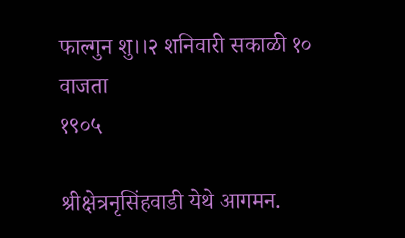फाल्गुन शु।।२ शनिवारी सकाळी १० वाजता
१९०५

श्रीक्षेत्रनृसिंहवाडी येथे आगमन.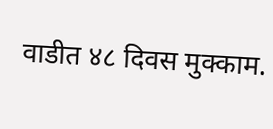वाडीत ४८ दिवस मुक्काम.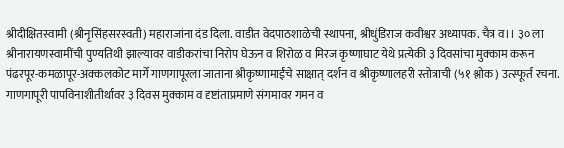श्रीदीक्षितस्वामी (श्रीनृसिंहसरस्वती) महाराजांना दंड दिला. वाडीत वेदपाठशाळेची स्थापना, श्रीधुंडिराज कवीश्वर अध्यापक. चैत्र व।। ३० ला श्रीनारायणस्वामींची पुण्यतिथी झाल्यावर वाडीकरांचा निरोप घेऊन व शिरोळ व मिरज कृष्णाघाट येथे प्रत्येकी ३ दिवसांचा मुक्काम करून पंढरपूर-कमळापूर-अक्कलकोट मार्गे गाणगापूरला जाताना श्रीकृष्णामाईंचे साक्षात् दर्शन व श्रीकृष्णालहरी स्तोत्राची (५१ श्लोक) उत्स्फूर्त रचना. गाणगापूरी पापविनाशीतीर्थावर ३ दिवस मुक्काम व दृष्टांताप्रमाणे संगमावर गमन व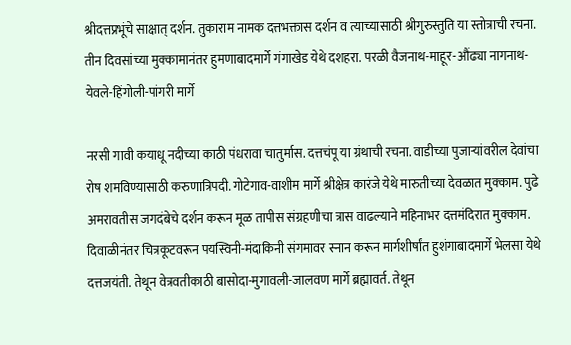श्रीदत्तप्रभूंचे साक्षात् दर्शन. तुकाराम नामक दत्तभक्तास दर्शन व त्याच्यासाठी श्रीगुरुस्तुति या स्तोत्राची रचना. तीन दिवसांच्या मुक्कामानंतर हुमणाबादमार्गे गंगाखेड येथे दशहरा. परळी वैजनाथ-माहूर-औंढ्या नागनाथ-येवले-हिंगोली-पांगरी मार्गे

नरसी गावी कयाधू नदीच्या काठी पंधरावा चातुर्मास. दत्तचंपू या ग्रंथाची रचना. वाडीच्या पुजाऱ्यांवरील देवांचा रोष शमविण्यासाठी करुणात्रिपदी. गोटेगाव-वाशीम मार्गे श्रीक्षेत्र कारंजे येथे मारुतीच्या देवळात मुक्काम. पुढे अमरावतीस जगदंबेचे दर्शन करून मूळ तापीस संग्रहणीचा त्रास वाढल्याने महिनाभर दत्तमंदिरात मुक्काम. दिवाळीनंतर चित्रकूटवरून पयस्विनी-मंदाकिनी संगमावर स्नान करून मार्गशीर्षांत हुशंगाबादमार्गे भेलसा येथे दत्तजयंती. तेथून वेत्रवतीकाठी बासोदा-मुगावली-जालवण मार्गे ब्रह्मावर्त. तेथून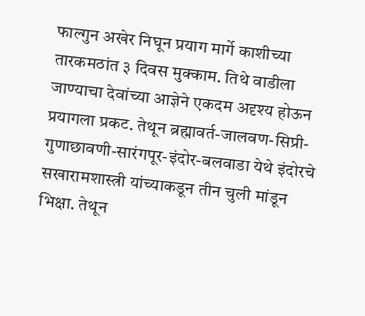फाल्गुन अखेर निघून प्रयाग मार्गे काशीच्या तारकमठांत ३ दिवस मुक्काम. तिथे वाडीला जाण्याचा देवांच्या आज्ञेने एकदम अदृश्य होऊन प्रयागला प्रकट. तेथून ब्रह्मावर्त-जालवण-सिप्री-गुणाछावणी-सारंगपूर-इंदोर-बलवाडा येथे इंदोरचे सखारामशास्त्री यांच्याकडून तीन चुली मांडून भिक्षा. तेथून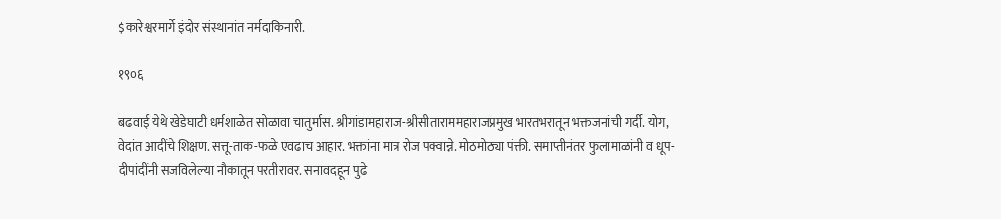$कारेश्वरमार्गे इंदोर संस्थानांत नर्मदाकिनारी.

१९०६

बढवाई येथे खेडेघाटी धर्मशाळेत सोळावा चातुर्मास. श्रीगांडामहाराज-श्रीसीताराममहाराजप्रमुख भारतभरातून भक्तजनांची गर्दी. योग, वेदांत आदींचे शिक्षण. सत्तू-ताक-फळे एवढाच आहार. भक्तांना मात्र रोज पक्वान्ने. मोठमोठ्या पंक्ती. समाप्तीनंतर फुलामाळांनी व धूप-दीपांदींनी सजविलेल्या नौकातून परतीरावर. सनावदहून पुढे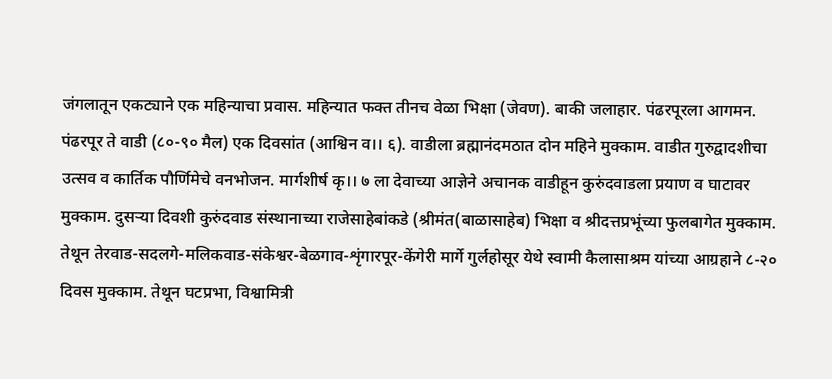जंगलातून एकट्याने एक महिन्याचा प्रवास. महिन्यात फक्त तीनच वेळा भिक्षा (जेवण). बाकी जलाहार. पंढरपूरला आगमन. पंढरपूर ते वाडी (८०-९० मैल) एक दिवसांत (आश्विन व।। ६). वाडीला ब्रह्मानंदमठात दोन महिने मुक्काम. वाडीत गुरुद्वादशीचा उत्सव व कार्तिक पौर्णिमेचे वनभोजन. मार्गशीर्ष कृ।। ७ ला देवाच्या आज्ञेने अचानक वाडीहून कुरुंदवाडला प्रयाण व घाटावर मुक्काम. दुसऱ्या दिवशी कुरुंदवाड संस्थानाच्या राजेसाहेबांकडे (श्रीमंत(बाळासाहेब) भिक्षा व श्रीदत्तप्रभूंच्या फुलबागेत मुक्काम. तेथून तेरवाड-सदलगे-मलिकवाड-संकेश्वर-बेळगाव-शृंगारपूर-केंगेरी मार्गे गुर्लहोसूर येथे स्वामी कैलासाश्रम यांच्या आग्रहाने ८-२० दिवस मुक्काम. तेथून घटप्रभा, विश्वामित्री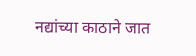नद्यांच्या काठाने जात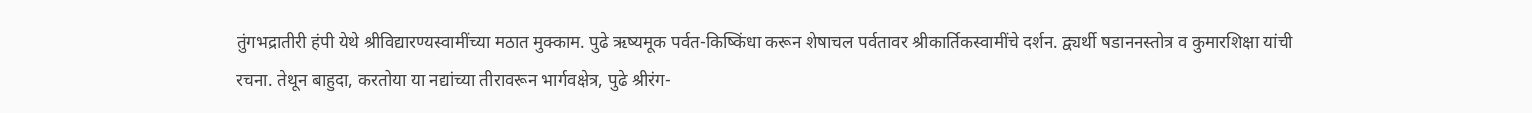तुंगभद्रातीरी हंपी येथे श्रीविद्यारण्यस्वामींच्या मठात मुक्काम. पुढे ऋष्यमूक पर्वत-किष्किंधा करून शेषाचल पर्वतावर श्रीकार्तिकस्वामींचे दर्शन. द्व्यर्थी षडाननस्तोत्र व कुमारशिक्षा यांची रचना. तेथून बाहुदा, करतोया या नद्यांच्या तीरावरून भार्गवक्षेत्र, पुढे श्रीरंग-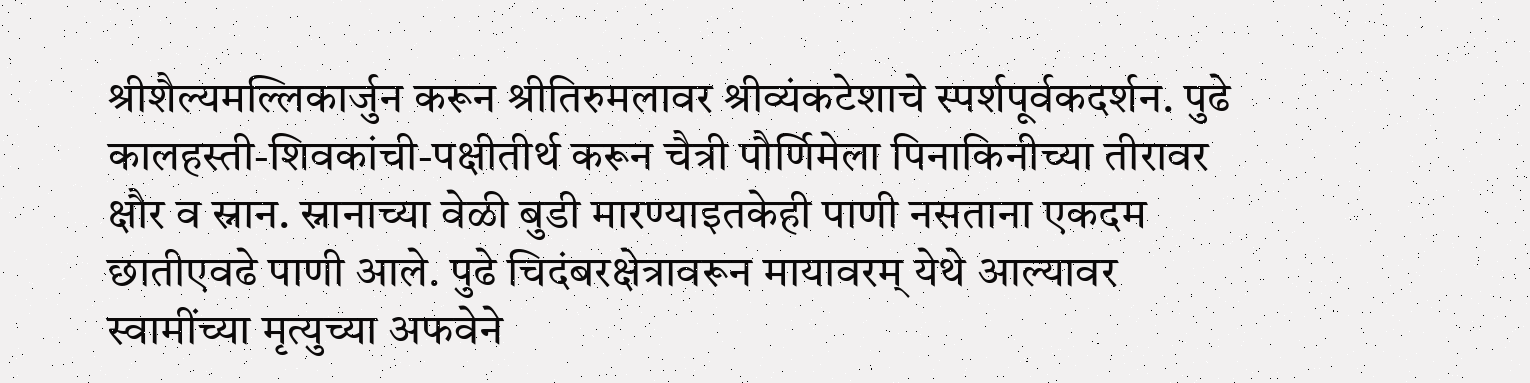श्रीशैल्यमल्लिकार्जुन करून श्रीतिरुमलावर श्रीव्यंकटेशाचे स्पर्शपूर्वकदर्शन. पुढे कालहस्ती-शिवकांची-पक्षीतीर्थ करून चैत्री पौर्णिमेला पिनाकिनीच्या तीरावर क्षौर व स्नान. स्नानाच्या वेळी बुडी मारण्याइतकेही पाणी नसताना एकदम छातीएवढे पाणी आले. पुढे चिदंबरक्षेत्रावरून मायावरम् येथे आल्यावर स्वामींच्या मृत्युच्या अफवेने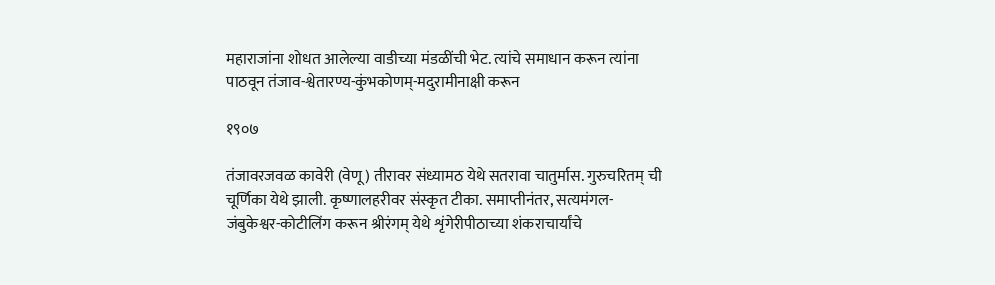महाराजांना शोधत आलेल्या वाडीच्या मंडळींची भेट. त्यांचे समाधान करून त्यांना पाठवून तंजाव-श्वेतारण्य-कुंभकोणम्-मदुरामीनाक्षी करून

१९०७

तंजावरजवळ कावेरी (वेणू) तीरावर संध्यामठ येथे सतरावा चातुर्मास. गुरुचरितम् ची चूर्णिका येथे झाली. कृष्णालहरीवर संस्कृत टीका. समाप्तीनंतर, सत्यमंगल-जंबुकेश्वर-कोटीलिंग करून श्रीरंगम् येथे शृंगेरीपीठाच्या शंकराचार्यांचे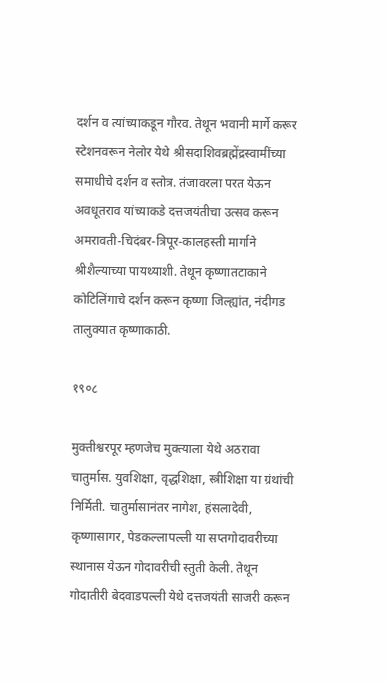दर्शन व त्यांच्याकडून गौरव. तेथून भवानी मार्गे करूर स्टेशनवरून नेलोर येथे श्रीसदाशिवब्रह्मेंद्रस्वामींच्या समाधीचे दर्शन व स्तोत्र. तंजावरला परत येऊन अवधूतराव यांच्याकडे दत्तजयंतीचा उत्सव करून अमरावती-चिदंबर-त्रिपूर-कालहस्ती मार्गाने श्रीशैल्याच्या पायथ्याशी. तेथून कृष्णातटाकाने कोटिलिंगाचे दर्शन करून कृष्णा जिल्ह्यांत, नंदीगड तालुक्यात कृष्णाकाठी.

१९०८

मुक्तीश्वरपूर म्हणजेच मुक्त्याला येथे अठरावा चातुर्मास. युवशिक्षा, वृद्धशिक्षा, स्त्रीशिक्षा या ग्रंथांची निर्मिती. चातुर्मासानंतर नागेश, हंसलादेवी, कृष्णासागर, पेडकल्लापल्ली या सप्तगोदावरीच्या स्थानास येऊन गोदावरीची स्तुती केली. तेथून गोदातीरी बेदवाडपल्ली येथे दत्तजयंती साजरी करून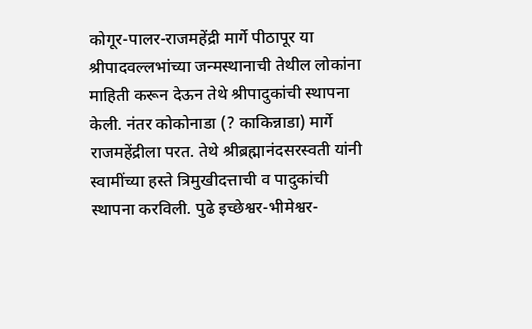कोगूर-पालर-राजमहेंद्री मार्गे पीठापूर या श्रीपादवल्लभांच्या जन्मस्थानाची तेथील लोकांना माहिती करून देऊन तेथे श्रीपादुकांची स्थापना केली. नंतर कोकोनाडा (? काकिन्नाडा) मार्गे राजमहेंद्रीला परत. तेथे श्रीब्रह्मानंदसरस्वती यांनी स्वामींच्या हस्ते त्रिमुखीदत्ताची व पादुकांची स्थापना करविली. पुढे इच्छेश्वर-भीमेश्वर-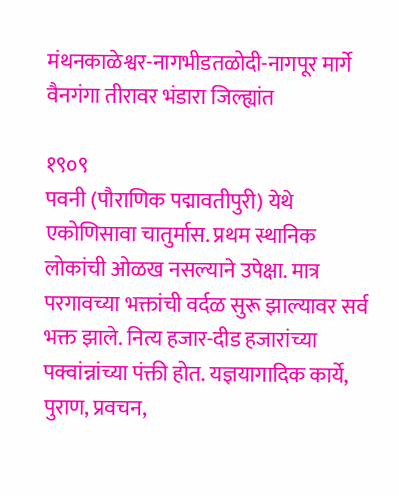मंथनकाळेश्वर-नागभीडतळोदी-नागपूर मार्गे वैनगंगा तीरावर भंडारा जिल्ह्यांत

१९०९
पवनी (पौराणिक पद्मावतीपुरी) येथे एकोणिसावा चातुर्मास. प्रथम स्थानिक लोकांची ओळख नसल्याने उपेक्षा. मात्र परगावच्या भक्तांची वर्दळ सुरू झाल्यावर सर्व भक्त झाले. नित्य हजार-दीड हजारांच्या पक्वांन्नांच्या पंक्ती होत. यज्ञयागादिक कार्ये, पुराण, प्रवचन,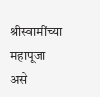श्रीस्वामींच्या महापूजा असे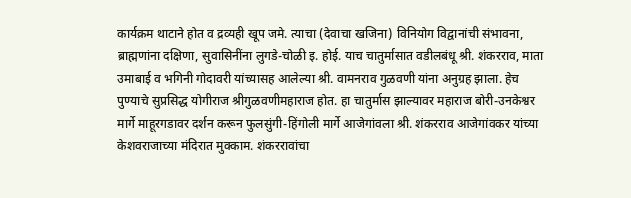कार्यक्रम थाटाने होत व द्रव्यही खूप जमे. त्याचा (देवाचा खजिना) विनियोग विद्वानांची संभावना, ब्राह्मणांना दक्षिणा, सुवासिनींना लुगडे-चोळी इ. होई. याच चातुर्मासात वडीलबंधू श्री. शंकरराव, माता उमाबाई व भगिनी गोदावरी यांच्यासह आलेल्या श्री. वामनराव गुळवणी यांना अनुग्रह झाला. हेच पुण्याचे सुप्रसिद्ध योगीराज श्रीगुळवणीमहाराज होत. हा चातुर्मास झाल्यावर महाराज बोरी-उनकेश्वर मार्गे माहूरगडावर दर्शन करून फुलसुंगी-हिंगोली मार्गे आजेगांवला श्री. शंकरराव आजेगांवकर यांच्या केशवराजाच्या मंदिरात मुक्काम. शंकररावांचा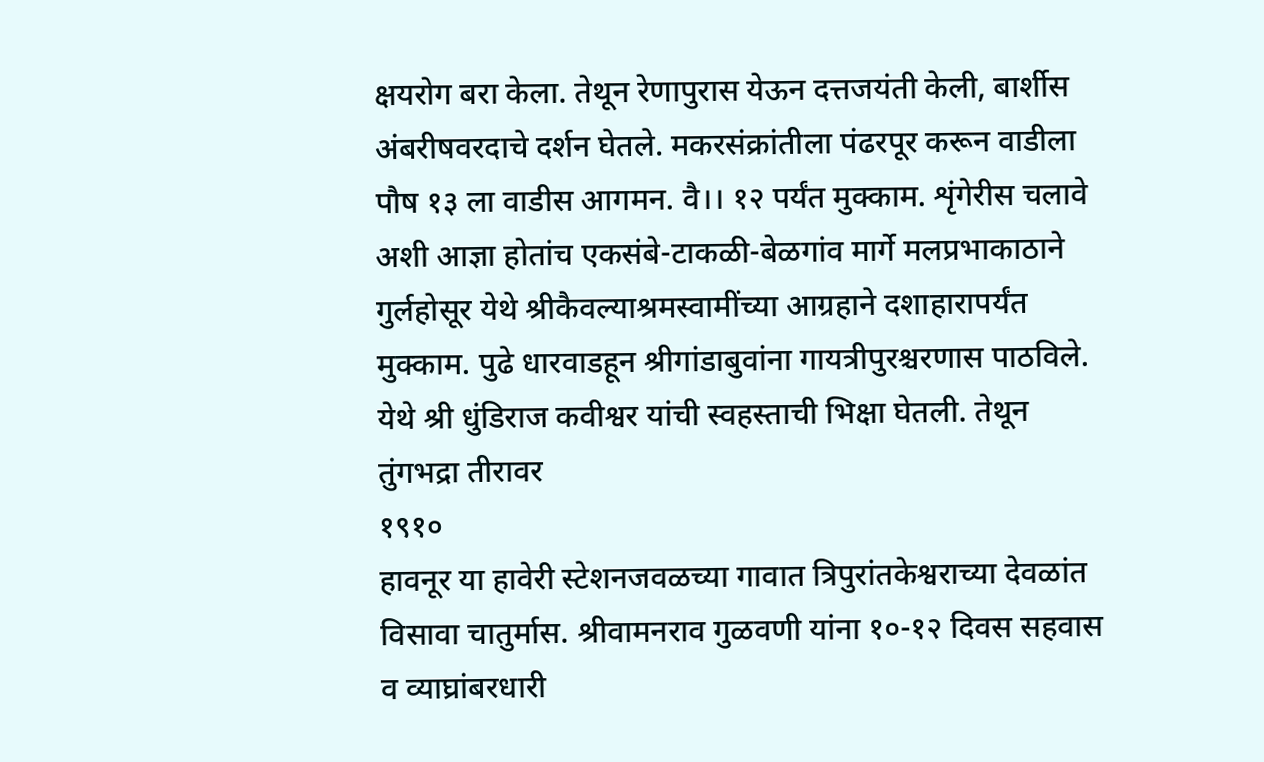क्षयरोग बरा केला. तेथून रेणापुरास येऊन दत्तजयंती केली, बार्शीस अंबरीषवरदाचे दर्शन घेतले. मकरसंक्रांतीला पंढरपूर करून वाडीला पौष १३ ला वाडीस आगमन. वै।। १२ पर्यंत मुक्काम. शृंगेरीस चलावे अशी आज्ञा होतांच एकसंबे-टाकळी-बेळगांव मार्गे मलप्रभाकाठाने गुर्लहोसूर येथे श्रीकैवल्याश्रमस्वामींच्या आग्रहाने दशाहारापर्यंत मुक्काम. पुढे धारवाडहून श्रीगांडाबुवांना गायत्रीपुरश्चरणास पाठविले. येथे श्री धुंडिराज कवीश्वर यांची स्वहस्ताची भिक्षा घेतली. तेथून तुंगभद्रा तीरावर
१९१०
हावनूर या हावेरी स्टेशनजवळच्या गावात त्रिपुरांतकेश्वराच्या देवळांत विसावा चातुर्मास. श्रीवामनराव गुळवणी यांना १०-१२ दिवस सहवास व व्याघ्रांबरधारी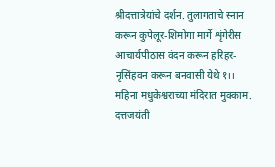श्रीदत्तात्रेयांचे दर्शन. तुलागताचे स्नान करून कुपेलूर-शिमोगा मार्गे शृंगेरीस आचार्यपीठास वंदन करून हरिहर-नृसिंहवन करून बनवासी येथे १।। महिना मधुकेश्वराच्या मंदिरात मुक्काम. दत्तजयंती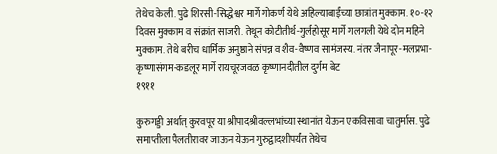तेथेच केली. पुढे शिरसी-सिद्धेश्वर मार्गे गोकर्ण येथे अहिल्याबाईंच्या छात्रांत मुक्काम. १०-१२ दिवस मुक्काम व संक्रांत साजरी. तेथून कोटीतीर्थ-गुर्लहोसूर मार्गे गलगली येथे दोन महिने मुक्काम. तेथे बरीच धार्मिक अनुष्ठाने संपन्न व शैव-वैष्णव सामंजस्य. नंतर जैनापूर-मलप्रभा-कृष्णासंगम-कडलूर मार्गे रायचूरजवळ कृष्णानदीतील दुर्गम बेट
१९११

कुरुगड्डी अर्थात् कुरवपूर या श्रीपादश्रीवल्लभांच्या स्थानांत येऊन एकविसावा चातुर्मास. पुढे समाप्तीला पैलतीरावर जाऊन येऊन गुरुद्वादशीपर्यंत तेथेच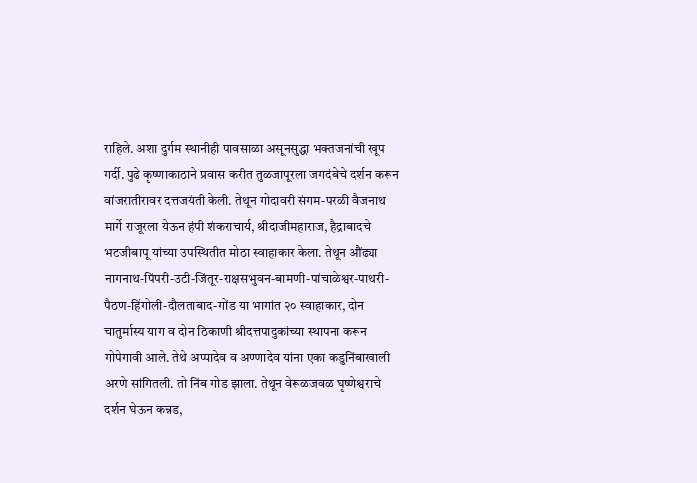राहिले. अशा दुर्गम स्थानीही पावसाळा असूनसुद्धा भक्तजनांची खूप गर्दी. पुढे कृष्णाकाठाने प्रवास करीत तुळजापूरला जगदंबेचे दर्शन करून वांजरातीरावर दत्तजयंती केली. तेथून गोदावरी संगम-परळी वैजनाथ मार्गे राजूरला येऊन हंपी शंकराचार्य, श्रीदाजीमहाराज, हैद्राबादचे भटजीबापू यांच्या उपस्थितीत मोठा स्वाहाकार केला. तेथून औंढ्या नागनाथ-पिंपरी-उटी-जिंतूर-राक्षसभुवन-बामणी-पांचाळेश्वर-पाथरी-पैठण-हिंगोली-दौलताबाद-गोंड या भागांत २० स्वाहाकार, दोन चातुर्मास्य याग व दोन ठिकाणी श्रीदत्तपादुकांच्या स्थापना करून गोपेगावी आले. तेथे अप्पादेव व अण्णादेव यांना एका कडुनिंबाखाली अरणे सांगितली. तो निंब गोड झाला. तेथून वेरूळजवळ घृष्णेश्वराचे दर्शन घेऊन कन्नड,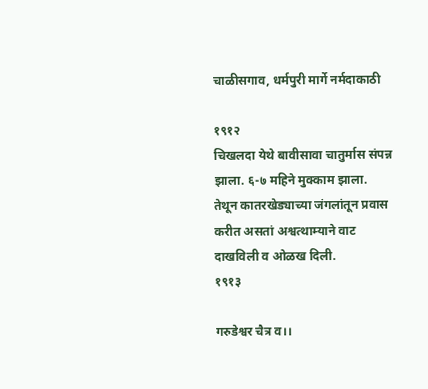चाळीसगाव, धर्मपुरी मार्गे नर्मदाकाठी

१९१२
चिखलदा येथे बावीसावा चातुर्मास संपन्न झाला. ६-७ महिने मुक्काम झाला. तेथून कातरखेड्याच्या जंगलांतून प्रवास करीत असतां अश्वत्थाम्याने वाट दाखविली व ओळख दिली.
१९१३

गरुडेश्वर चैत्र व।।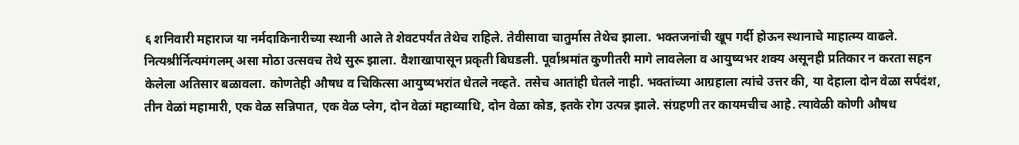६ शनिवारी महाराज या नर्मदाकिनारीच्या स्थानी आले ते शेवटपर्यंत तेथेच राहिले. तेवीसावा चातुर्मास तेथेच झाला. भक्तजनांची खूप गर्दी होऊन स्थानाचे माहात्म्य वाढले. नित्यश्रीर्नित्यमंगलम् असा मोठा उत्सवच तेथे सुरू झाला. वैशाखापासून प्रकृती बिघडली. पूर्वाश्रमांत कुणीतरी मागे लावलेला व आयुष्यभर शक्य असूनही प्रतिकार न करता सहन केलेला अतिसार बळावला. कोणतेही औषध व चिकित्सा आयुष्यभरांत धेतले नव्हते. तसेच आतांही घेतले नाही. भक्तांच्या आग्रहाला त्यांचे उत्तर की, या देहाला दोन वेळा सर्पदंश, तीन वेळां महामारी, एक वेळ सन्निपात, एक वेळ प्लेग, दोन वेळां महाव्याधि, दोन वेळा कोड, इतके रोग उत्पन्न झाले. संग्रहणी तर कायमचीच आहे. त्यावेळी कोणी औषध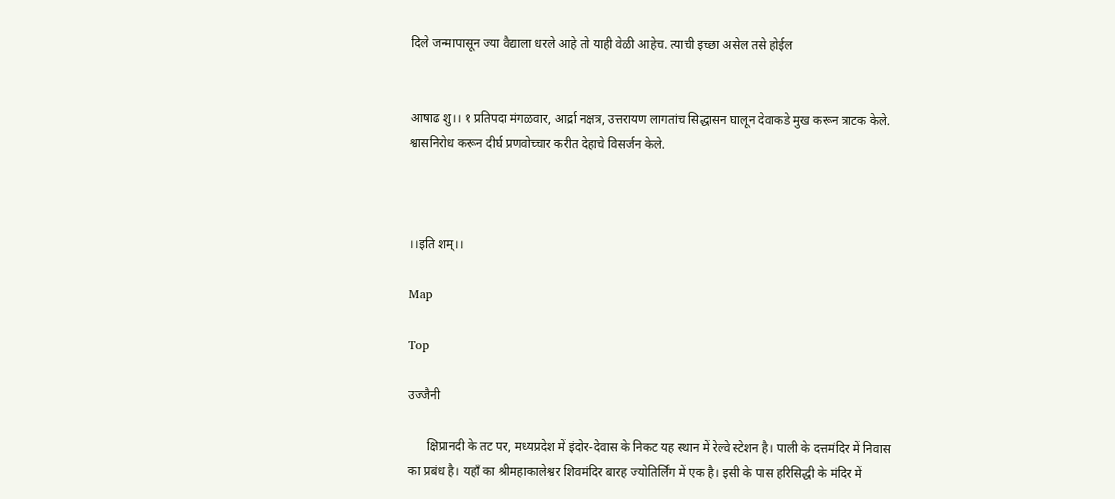दिले जन्मापासून ज्या वैद्याला धरले आहे तो याही वेळी आहेच. त्याची इच्छा असेल तसे होईल


आषाढ शु।। १ प्रतिपदा मंगळवार, आर्द्रा नक्षत्र, उत्तरायण लागतांच सिद्धासन घालून देवाकडे मुख करून त्राटक केले. श्वासनिरोध करून दीर्घ प्रणवोच्चार करीत देहाचे विसर्जन केले.



।।इति शम्।।

Map

Top

उज्जैनी

      क्षिप्रानदी के तट पर, मध्यप्रदेश में इंदोर-देवास के निकट यह स्थान में रेल्वे स्टेशन है। पाली के दत्तमंदिर में निवास का प्रबंध है। यहाँ का श्रीमहाकालेश्वर शिवमंदिर बारह ज्योतिर्लिंग में एक है। इसी के पास हरिसिद्धी के मंदिर में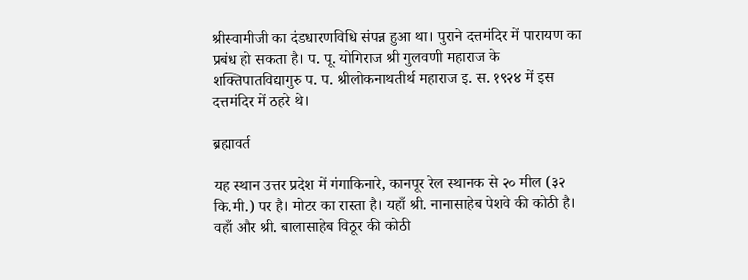श्रीस्वामीजी का दंडधारणविधि संपन्न हुआ था। पुराने दत्तमंदिर में पारायण का प्रबंध हो सकता है। प. पू. योगिराज श्री गुलवणी महाराज के शक्तिपातविद्यागुरु प. प. श्रीलोकनाथतीर्थ महाराज इ. स. १९२४ में इस दत्तमंदिर में ठहरे थे।

ब्रह्मावर्त

यह स्थान उत्तर प्रदेश में गंगाकिनारे, कानपूर रेल स्थानक से २० मील (३२ कि.मी.) पर है। मोटर का रास्ता है। यहाँ श्री. नानासाहेब पेशवे की कोठी है। वहाँ और श्री. बालासाहेब विठूर की कोठी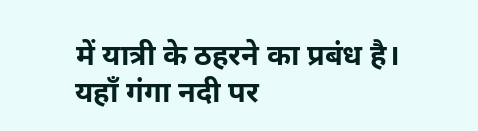में यात्री के ठहरने का प्रबंध है। यहाँ गंगा नदी पर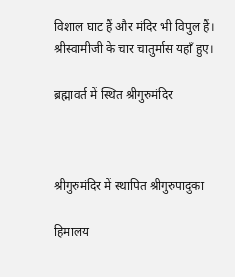विशाल घाट हैं और मंदिर भी विपुल हैं। श्रीस्वामीजी के चार चातुर्मास यहाँ हुए।

ब्रह्मावर्त में स्थित श्रीगुरुमंदिर



श्रीगुरुमंदिर में स्थापित श्रीगुरुपादुका

हिमालय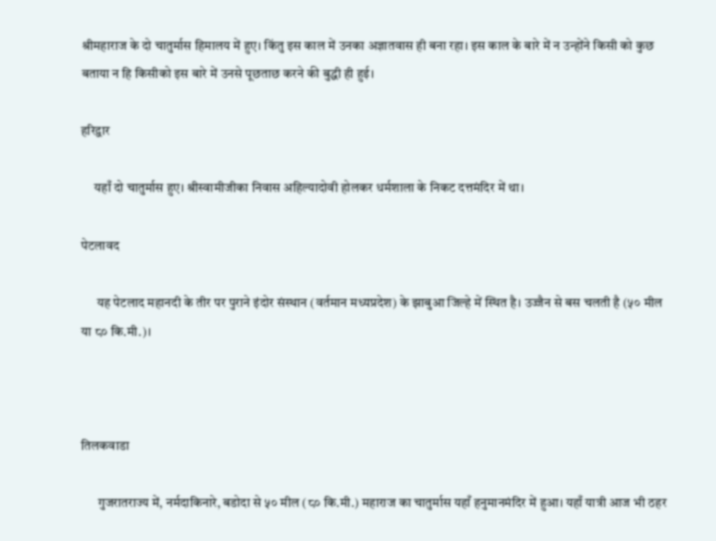श्रीमहाराज के दो चातुर्मास हिमालय में हुए। किंतु इस काल में उनका अज्ञातवास ही बना रहा। इस काल के बारे में न उन्होंने किसी को कुछ बताया न हि किसीको इस बारे में उनसे पूछताछ करने की बुद्धी ही हुई।

हरिद्वार

     यहाँ दो चातुर्मास हुए। श्रीस्वामीजीका निवास अहिल्यादोवी होलकर धर्मशाला के निकट दत्तमंदिर में था।

पेटलावद

      यह पेटलाद महानदी के तीर पर पुराने इंदोर संस्थान (वर्तमान मध्यप्रदेश) के झाबुआ जिल्हे में स्थित है। उज्जैन से बस चलती है (५० मील या ८० कि.मी.)।



तिलकवाडा

      गुजरातराज्य में, नर्मदाकिनारे, बडोदा से ५० मील (८० कि.मी.) महाराज का चातुर्मास यहाँ हनुमानमंदिर में हुआ। यहाँ यात्री आज भी ठहर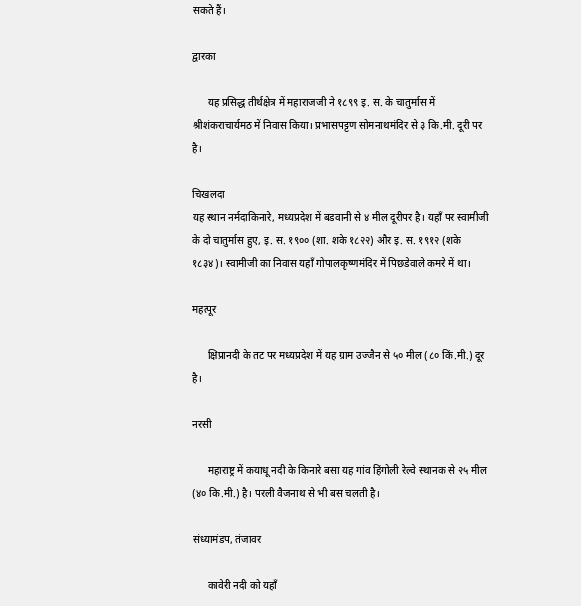सकते हैं।

द्वारका

      यह प्रसिद्ध तीर्थक्षेत्र में महाराजजी ने १८९९ इ. स. के चातुर्मास में श्रीशंकराचार्यमठ में निवास किया। प्रभासपट्टण सोमनाथमंदिर से ३ कि.मी. दूरी पर है।

चिखलदा
यह स्थान नर्मदाकिनारे, मध्यप्रदेश में बडवानी से ४ मील दूरीपर है। यहाँ पर स्वामीजी के दो चातुर्मास हुए, इ. स. १९०० (शा. शके १८२२) और इ. स. १९१२ (शके १८३४)। स्वामीजी का निवास यहाँ गोपालकृष्णमंदिर में पिछडेवाले कमरे में था।

महत्पूर

      क्षिप्रानदी के तट पर मध्यप्रदेश में यह ग्राम उज्जैन से ५० मील (८० किं.मी.) दूर है।

नरसी

      महाराष्ट्र में कयाधू नदी के किनारे बसा यह गांव हिंगोली रेल्वे स्थानक से २५ मील (४० कि.मी.) है। परली वैजनाथ से भी बस चलती है।

संध्यामंडप, तंजावर

      कावेरी नदी को यहाँ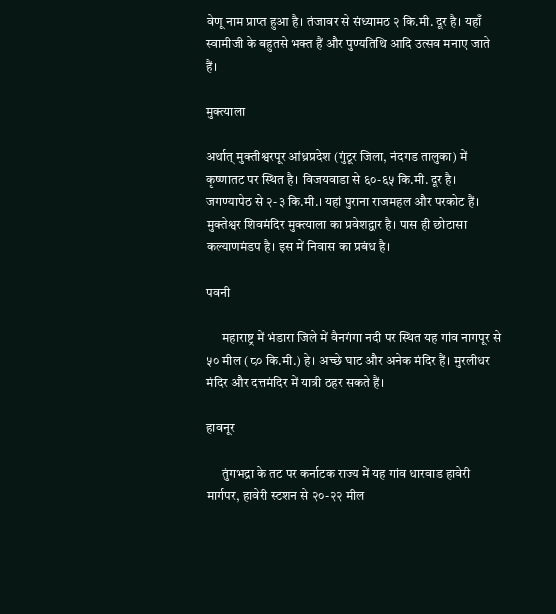वेणू नाम प्राप्त हुआ है। तंजावर से संध्यामठ २ कि.मी. दूर है। यहाँ स्वामीजी के बहुतसे भक्त हैं और पुण्यतिथि आदि उत्सव मनाए जाते हैं।

मुक्त्याला

अर्थात् मुक्तीश्वरपूर आंध्रप्रदेश (गुंटूर जिला, नंदगड तालुका) में कृष्णातट पर स्थित है। विजयवाडा से ६०-६५ कि.मी. दूर है। जगण्यापेठ से २-३ कि.मी.। यहां पुराना राजमहल और परकोट हैं। मुक्तेश्वर शिवमंदिर मुक्त्याला का प्रवेशद्वार है। पास ही छोटासा कल्याणमंडप है। इस में निवास का प्रबंध है।

पवनी

      महाराष्ट्र में भंडारा जिले में वैनगंगा नदी पर स्थित यह गांव नागपूर से ५० मील (८० कि.मी.) हे। अच्छे घाट और अनेक मंदिर हैं। मुरलीधर मंदिर और दत्तमंदिर में यात्री ठहर सकते हैं।

हावनूर

      तुंगभद्रा के तट पर कर्नाटक राज्य में यह गांव धारवाड हावेरी मार्गपर, हावेरी स्टशन से २०-२२ मील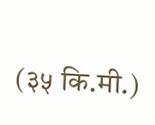(३५ कि.मी.)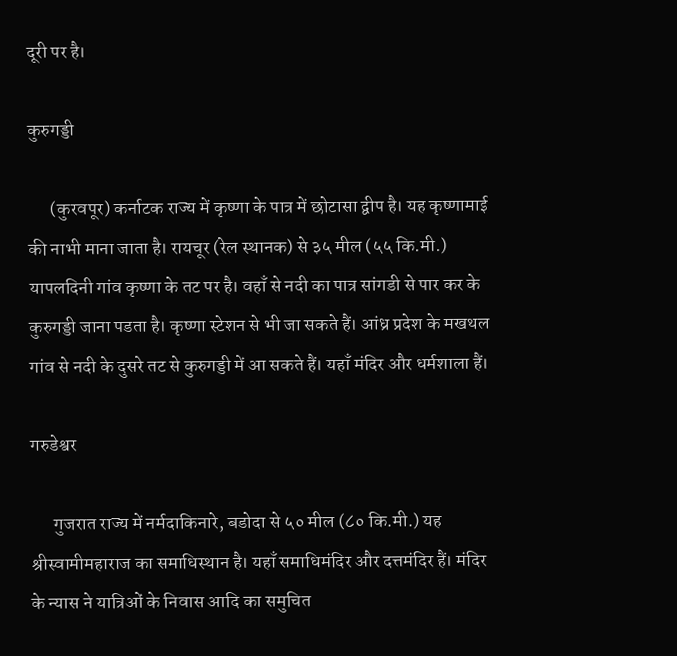दूरी पर है।

कुरुगड्डी

      (कुरवपूर) कर्नाटक राज्य में कृष्णा के पात्र में छोटासा द्वीप है। यह कृष्णामाई की नाभी माना जाता है। रायचूर (रेल स्थानक) से ३५ मील (५५ कि.मी.) यापलदिनी गांव कृष्णा के तट पर है। वहाँ से नदी का पात्र सांगडी से पार कर के कुरुगड्डी जाना पडता है। कृष्णा स्टेशन से भी जा सकते हैं। आंध्र प्रदेश के मखथल गांव से नदी के दुसरे तट से कुरुगड्डी में आ सकते हैं। यहाँ मंदिर और धर्मशाला हैं।

गरुडेश्वर

      गुजरात राज्य में नर्मदाकिनारे, बडोदा से ५० मील (८० कि.मी.) यह श्रीस्वामीमहाराज का समाधिस्थान है। यहाँ समाधिमंदिर और दत्तमंदिर हैं। मंदिर के न्यास ने यात्रिओं के निवास आदि का समुचित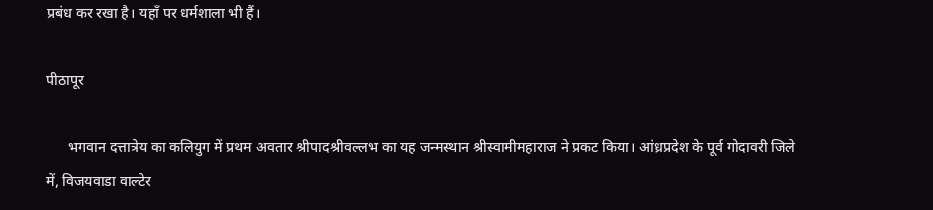प्रबंध कर रखा है। यहाँ पर धर्मशाला भी हैं।

पीठापूर

      भगवान दत्तात्रेय का कलियुग में प्रथम अवतार श्रीपादश्रीवल्लभ का यह जन्मस्थान श्रीस्वामीमहाराज ने प्रकट किया। आंध्रप्रदेश के पूर्व गोदावरी जिले में, विजयवाडा वाल्टेर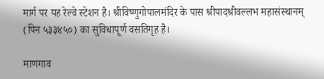मार्ग पर यह रेल्वे स्टेशन है। श्रीविष्णुगोपालमंदिर के पास श्रीपादश्रीवल्लभ महासंस्थानम् (पिन ५३३४५०) का सुविधापूर्ण वसतिगृह है।

माणगाव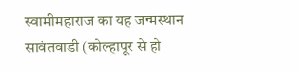स्वामीमहाराज का यह जन्मस्थान सावंतवाडी (कोल्हापूर से हो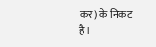कर) के निकट है।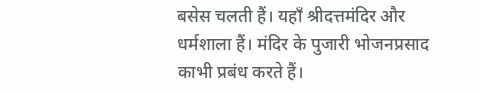बसेस चलती हैं। यहाँ श्रीदत्तमंदिर और धर्मशाला हैं। मंदिर के पुजारी भोजनप्रसाद काभी प्रबंध करते हैं।